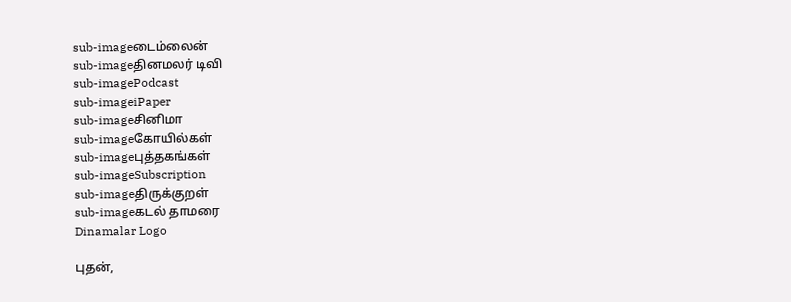sub-imageடைம்லைன்
sub-imageதினமலர் டிவி
sub-imagePodcast
sub-imageiPaper
sub-imageசினிமா
sub-imageகோயில்கள்
sub-imageபுத்தகங்கள்
sub-imageSubscription
sub-imageதிருக்குறள்
sub-imageகடல் தாமரை
Dinamalar Logo

புதன்,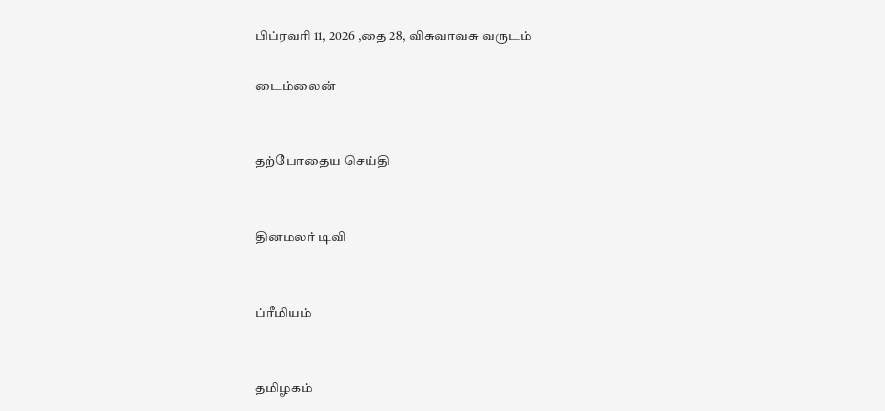பிப்ரவரி 11, 2026 ,தை 28, விசுவாவசு வருடம்

டைம்லைன்


தற்போதைய செய்தி


தினமலர் டிவி


ப்ரீமியம்


தமிழகம்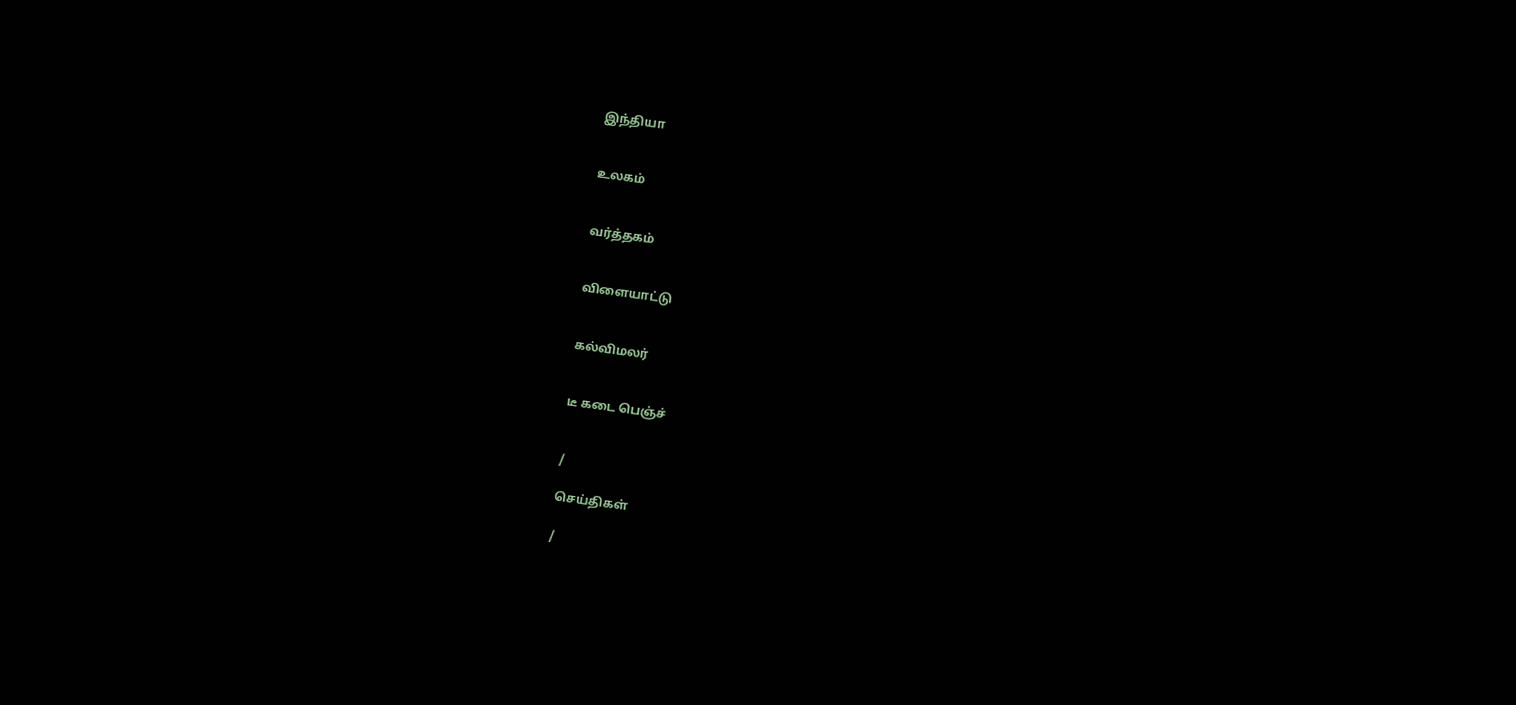இந்தியா


உலகம்


வர்த்தகம்


விளையாட்டு


கல்விமலர்


டீ கடை பெஞ்ச்


/

செய்திகள்

/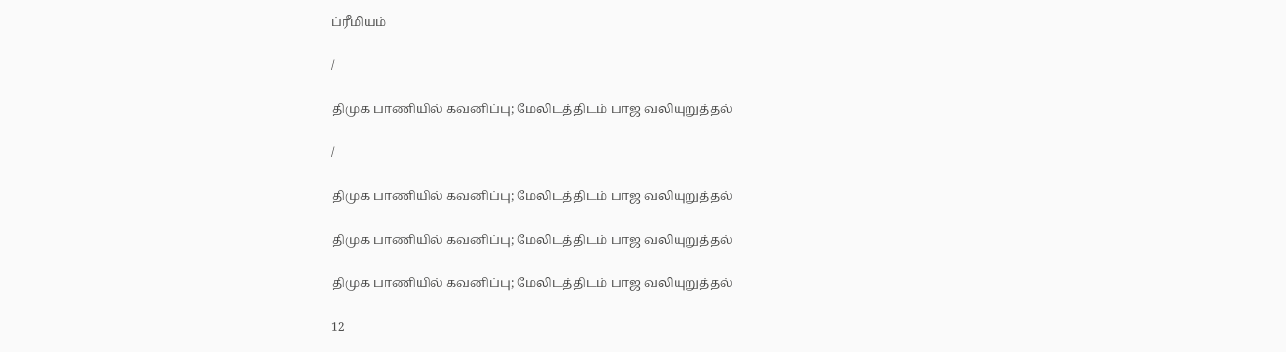ப்ரீமியம்

/

திமுக பாணியில் கவனிப்பு; மேலிடத்திடம் பாஜ வலியுறுத்தல்

/

திமுக பாணியில் கவனிப்பு; மேலிடத்திடம் பாஜ வலியுறுத்தல்

திமுக பாணியில் கவனிப்பு; மேலிடத்திடம் பாஜ வலியுறுத்தல்

திமுக பாணியில் கவனிப்பு; மேலிடத்திடம் பாஜ வலியுறுத்தல்

12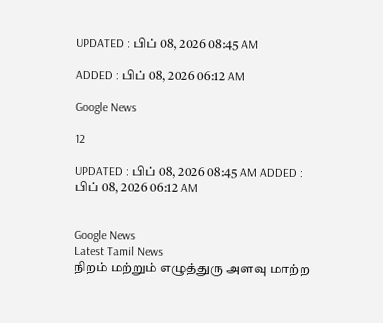UPDATED : பிப் 08, 2026 08:45 AM

ADDED : பிப் 08, 2026 06:12 AM

Google News

12

UPDATED : பிப் 08, 2026 08:45 AM ADDED : பிப் 08, 2026 06:12 AM


Google News
Latest Tamil News
நிறம் மற்றும் எழுத்துரு அளவு மாற்ற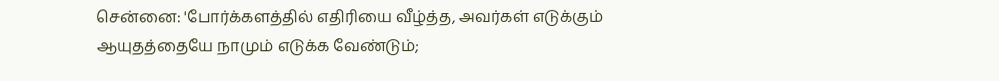சென்னை: 'போர்க்களத்தில் எதிரியை வீழ்த்த, அவர்கள் எடுக்கும் ஆயுதத்தையே நாமும் எடுக்க வேண்டும்;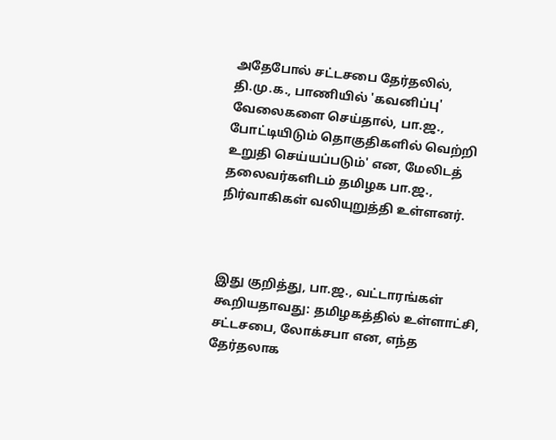அதேபோல் சட்டசபை தேர்தலில், தி.மு.க., பாணியில் 'கவனிப்பு' வேலைகளை செய்தால், பா.ஜ., போட்டியிடும் தொகுதிகளில் வெற்றி உறுதி செய்யப்படும்' என, மேலிடத் தலைவர்களிடம் தமிழக பா.ஜ., நிர்வாகிகள் வலியுறுத்தி உள்ளனர்.



இது குறித்து, பா.ஜ., வட்டாரங்கள் கூறியதாவது: தமிழகத்தில் உள்ளாட்சி, சட்டசபை, லோக்சபா என, எந்த தேர்தலாக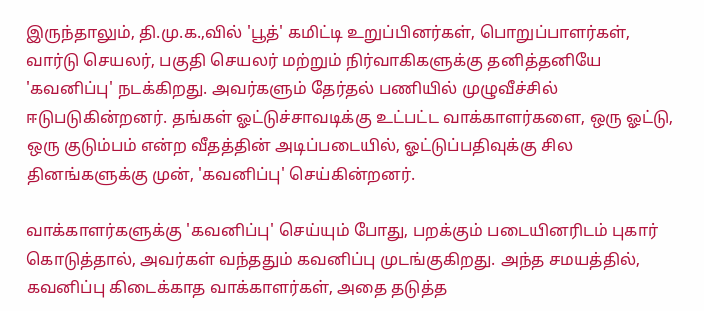இருந்தாலும், தி.மு.க.,வில் 'பூத்' கமிட்டி உறுப்பினர்கள், பொறுப்பாளர்கள், வார்டு செயலர், பகுதி செயலர் மற்றும் நிர்வாகிகளுக்கு தனித்தனியே 'கவனிப்பு' நடக்கிறது. அவர்களும் தேர்தல் பணியில் முழுவீச்சில் ஈடுபடுகின்றனர். தங்கள் ஓட்டுச்சாவடிக்கு உட்பட்ட வாக்காளர்களை, ஒரு ஓட்டு, ஒரு குடும்பம் என்ற வீதத்தின் அடிப்படையில், ஓட்டுப்பதிவுக்கு சில தினங்களுக்கு முன், 'கவனிப்பு' செய்கின்றனர்.

வாக்காளர்களுக்கு 'கவனிப்பு' செய்யும் போது, பறக்கும் படையினரிடம் புகார் கொடுத்தால், அவர்கள் வந்ததும் கவனிப்பு முடங்குகிறது. அந்த சமயத்தில், கவனிப்பு கிடைக்காத வாக்காளர்கள், அதை தடுத்த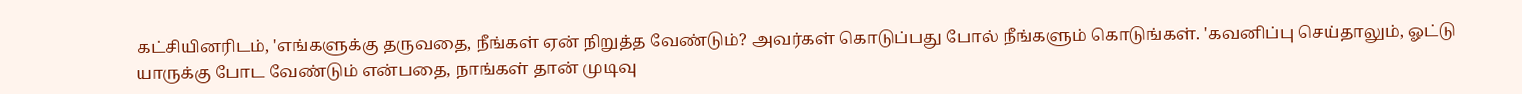கட்சியினரிடம், 'எங்களுக்கு தருவதை, நீங்கள் ஏன் நிறுத்த வேண்டும்? அவர்கள் கொடுப்பது போல் நீங்களும் கொடுங்கள். 'கவனிப்பு செய்தாலும், ஓட்டு யாருக்கு போட வேண்டும் என்பதை, நாங்கள் தான் முடிவு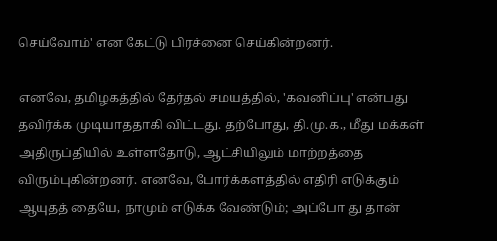செய்வோம்' என கேட்டு பிரச்னை செய்கின்றனர்.

எனவே, தமிழகத்தில் தேர்தல் சமயத்தில், 'கவனிப்பு' என்பது தவிர்க்க முடியாததாகி விட்டது. தற்போது, தி.மு.க., மீது மக்கள் அதிருப்தியில் உள்ளதோடு, ஆட்சியிலும் மாற்றத்தை விரும்புகின்றனர். எனவே, போர்க்களத்தில் எதிரி எடுக்கும் ஆயுதத் தையே, நாமும் எடுக்க வேண்டும்; அப்போ து தான்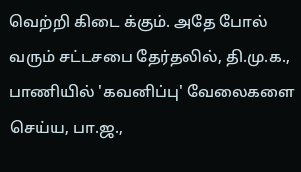வெற்றி கிடை க்கும். அதே போல் வரும் சட்டசபை தேர்தலில், தி.மு.க., பாணியில் 'கவனிப்பு' வேலைகளை செய்ய, பா.ஜ.,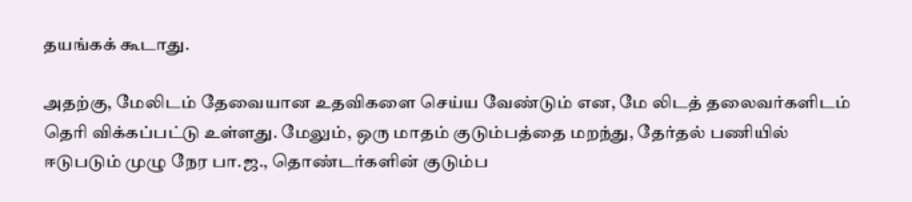தயங்கக் கூடாது.

அதற்கு, மேலிடம் தேவையான உதவிகளை செய்ய வேண்டும் என, மே லிடத் தலைவர்களிடம் தெரி விக்கப்பட்டு உள்ளது. மேலும், ஒரு மாதம் குடும்பத்தை மறந்து, தேர்தல் பணியில் ஈடுபடும் முழு நேர பா.ஜ., தொண்டர்களின் குடும்ப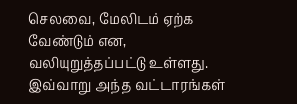செலவை, மேலிடம் ஏற்க வேண்டும் என, வலியுறுத்தப்பட்டு உள்ளது. இவ்வாறு அந்த வட்டாரங்கள்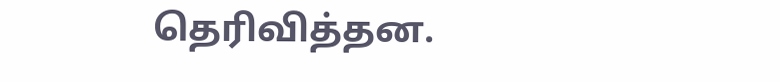தெரிவித்தன.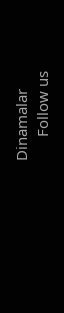Dinamalar
      Follow us